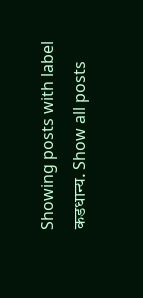Showing posts with label कडधान्य. Show all posts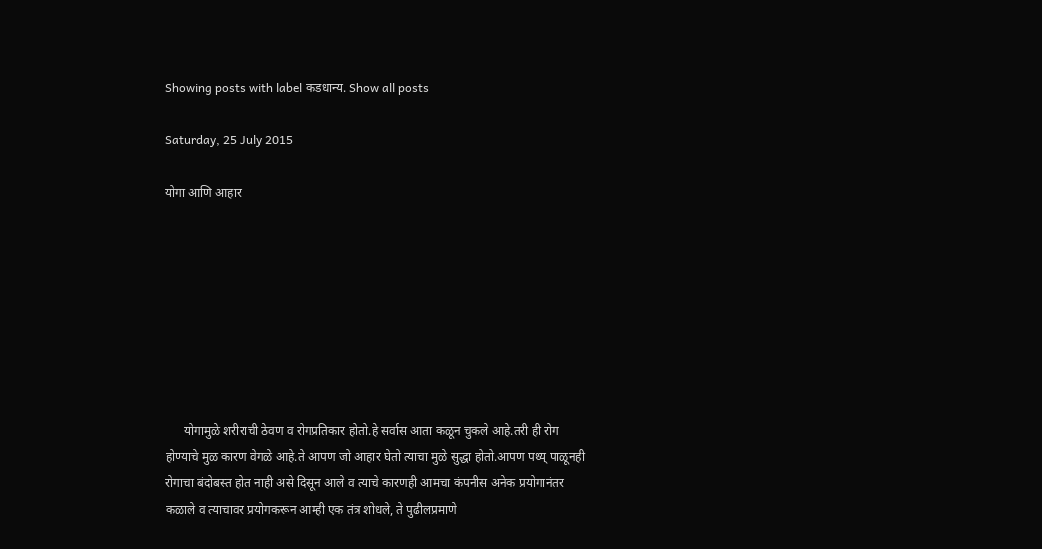Showing posts with label कडधान्य. Show all posts

Saturday, 25 July 2015

योगा आणि आहार








      योगामुळे शरीराची ठेवण व रोगप्रतिकार होतो.हे सर्वास आता कळून चुकले आहे.तरी ही रोग होण्याचे मुळ कारण वेगळे आहे.ते आपण जो आहार घेतो त्याचा मुळे सुद्धा होतो.आपण पथ्य् पाळूनही रोगाचा बंदोबस्त होत नाही असे दिसून आले व त्याचे कारणही आमचा कंपनीस अनेक प्रयोगानंतर कळाले व त्याचावर प्रयोगकरून आम्ही एक तंत्र शोधले, ते पुढीलप्रमाणे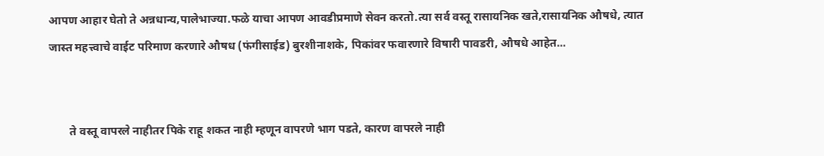आपण आहार घेतो ते अन्नधान्य,पालेभाज्या.फळे याचा आपण आवडीप्रमाणे सेवन करतो.त्या सर्व वस्तू रासायनिक खते,रासायनिक औषधे, त्यात जास्त महत्त्वाचे वाईट परिमाण करणारे औषध (फंगीसाईड) बुरशीनाशके, पिकांवर फवारणारे विषारी पावडरी, औषधे आहेत...


       ते वस्तू वापरले नाहीतर पिके राहू शकत नाही म्हणून वापरणे भाग पडते, कारण वापरले नाही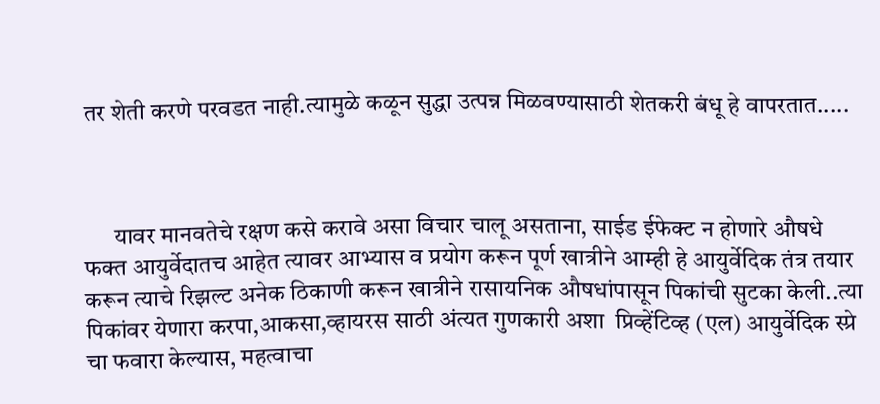तर शेती करणे परवडत नाही.त्यामुळे कळून सुद्धा उत्पन्न मिळवण्यासाठी शेतकरी बंधू हे वापरतात.....



      यावर मानवतेचे रक्षण कसे करावे असा विचार चालू असताना, साईड ईफेक्ट न होणारे औषधे फक्त आयुर्वेदातच आहेत त्यावर आभ्यास व प्रयोग करून पूर्ण खात्रीने आम्ही हे आयुर्वेदिक तंत्र तयार करून त्याचे रिझल्ट अनेक ठिकाणी करून खात्रीने रासायनिक औषधांपासून पिकांची सुटका केली..त्या पिकांवर येणारा करपा,आकसा,व्हायरस साठी अंत्यत गुणकारी अशा  प्रिव्हेंटिव्ह (एल) आयुर्वेदिक स्प्रे चा फवारा केल्यास, महत्वाचा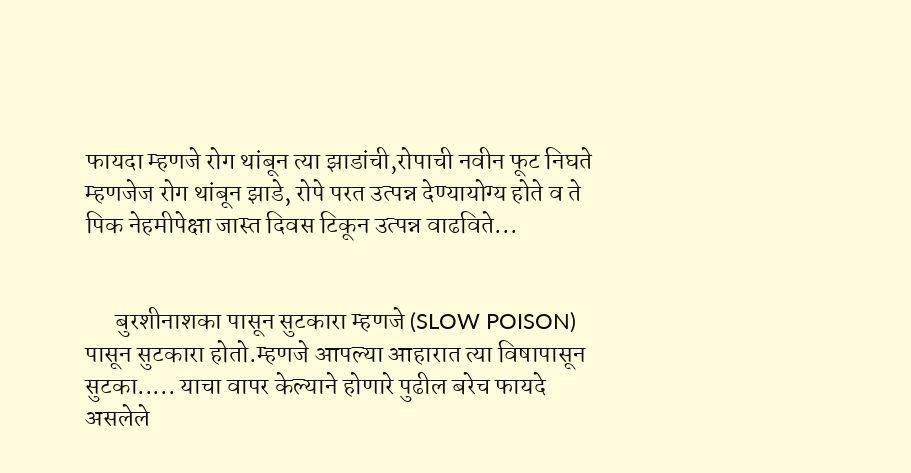फायदा म्हणजे रोग थांबून त्या झाडांची,रोपाची नवीन फूट निघते म्हणजेज रोग थांबून झाडे, रोपे परत उत्पन्न देण्यायोग्य होते व ते पिक नेहमीपेक्षा जास्त दिवस टिकून उत्पन्न वाढविते...


      बुरशीनाशका पासून सुटकारा म्हणजे (SLOW POISON) पासून सुटकारा होतो.म्हणजे आपल्या आहारात त्या विषापासून सुटका..... याचा वापर केल्याने होणारे पुढील बरेच फायदे असलेले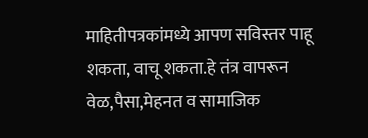माहितीपत्रकांमध्ये आपण सविस्तर पाहू शकता, वाचू शकता.हे तंत्र वापरून वेळ,पैसा,मेहनत व सामाजिक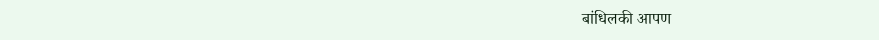बांधिलकी आपण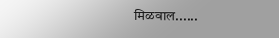मिळवाल......